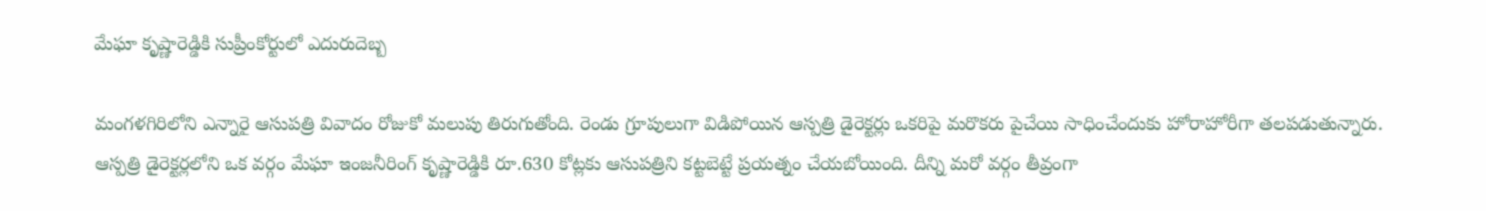మేఘా కృష్ణారెడ్డికి సుప్రీంకోర్టులో ఎదురుదెబ్బ

మంగళగిరిలోని ఎన్నారై ఆసుపత్రి వివాదం రోజుకో మలుపు తిరుగుతోంది. రెండు గ్రూపులుగా విడిపోయిన ఆస్పత్రి డైరెక్టర్లు ఒకరిపై మరొకరు పైచేయి సాధించేందుకు హోరాహోరీగా తలపడుతున్నారు. ఆస్పత్రి డైరెక్టర్లలోని ఒక వర్గం మేఘా ఇంజనీరింగ్ కృష్ణారెడ్డికి రూ.630 కోట్లకు ఆసుపత్రిని కట్టబెట్టే ప్రయత్నం చేయబోయింది. దీన్ని మరో వర్గం తీవ్రంగా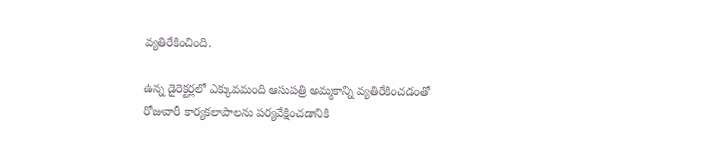వ్యతిరేకించింది.

ఉన్న డైరెక్టర్లలో ఎక్కువమంది ఆసుపత్రి అమ్మకాన్ని వ్యతిరేకించడంతో రోజువారీ కార్యకలాపాలను పర్యవేక్షించడానికి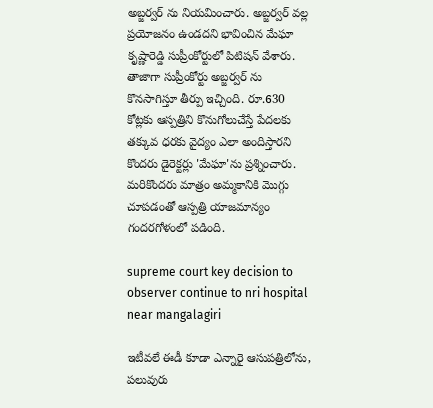అబ్జర్వర్ ను నియమించారు. అబ్జర్వర్ వల్ల ప్రయోజనం ఉండదని భావించిన మేఘా కృష్ణారెడ్డి సుప్రీంకోర్టులో పిటిషన్ వేశారు. తాజాగా సుప్రీంకోర్టు అబ్జర్వర్ ను కొనసాగిస్తూ తీర్పు ఇచ్చింది. రూ.630 కోట్లకు ఆస్పత్రిని కొనుగోలుచేస్తే పేదలకు తక్కువ ధరకు వైద్యం ఎలా అందిస్తారని కొందరు డైరెక్టర్లు 'మేఘా'ను ప్రశ్నించారు. మరికొందరు మాత్రం అమ్మకానికి మొగ్గు చూపడంతో ఆస్పత్రి యాజమాన్యం గందరగోళంలో పడింది.

supreme court key decision to observer continue to nri hospital near mangalagiri

ఇటీవలే ఈడీ కూడా ఎన్నారై ఆసుపత్రిలోను, పలువురు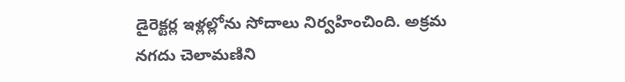డైరెక్టర్ల ఇళ్లల్లోను సోదాలు నిర్వహించింది. అక్రమ నగదు చెలామణిని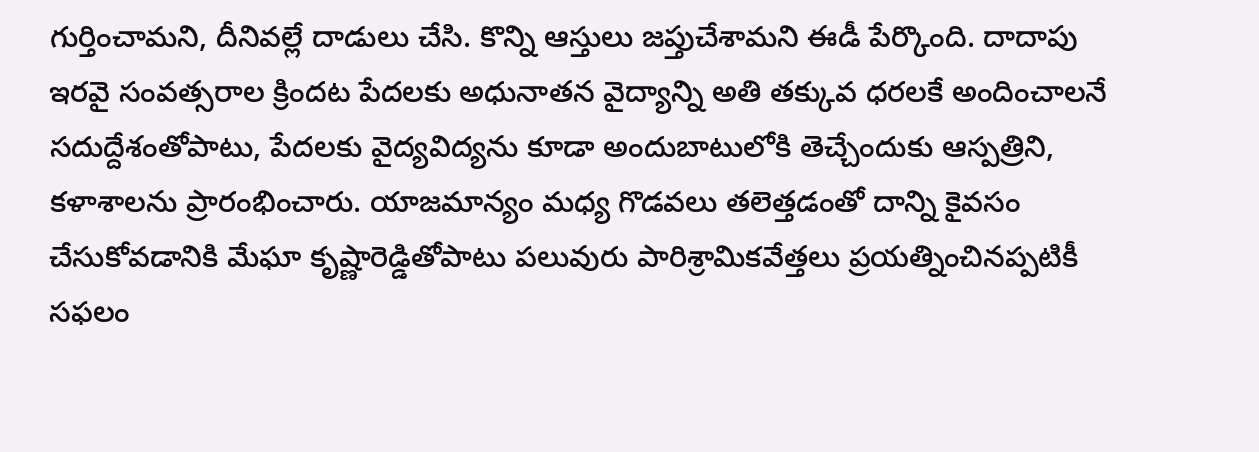గుర్తించామని, దీనివల్లే దాడులు చేసి. కొన్ని ఆస్తులు జప్తుచేశామని ఈడీ పేర్కొంది. దాదాపు ఇరవై సంవత్సరాల క్రిందట పేదలకు అధునాతన వైద్యాన్ని అతి తక్కువ ధరలకే అందించాలనే సదుద్దేశంతోపాటు, పేదలకు వైద్యవిద్యను కూడా అందుబాటులోకి తెచ్చేందుకు ఆస్పత్రిని, కళాశాలను ప్రారంభించారు. యాజమాన్యం మధ్య గొడవలు తలెత్తడంతో దాన్ని కైవసం చేసుకోవడానికి మేఘా కృష్ణారెడ్డితోపాటు పలువురు పారిశ్రామికవేత్తలు ప్రయత్నించినప్పటికీ సఫలం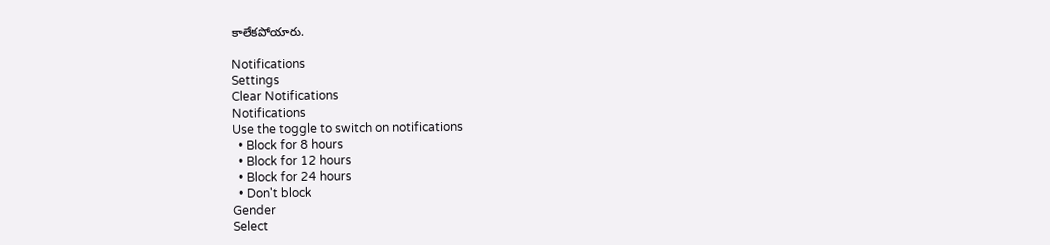కాలేకపోయారు.

Notifications
Settings
Clear Notifications
Notifications
Use the toggle to switch on notifications
  • Block for 8 hours
  • Block for 12 hours
  • Block for 24 hours
  • Don't block
Gender
Select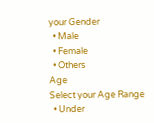your Gender
  • Male
  • Female
  • Others
Age
Select your Age Range
  • Under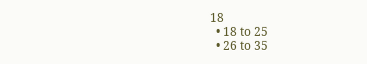18
  • 18 to 25
  • 26 to 35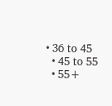• 36 to 45
  • 45 to 55
  • 55+